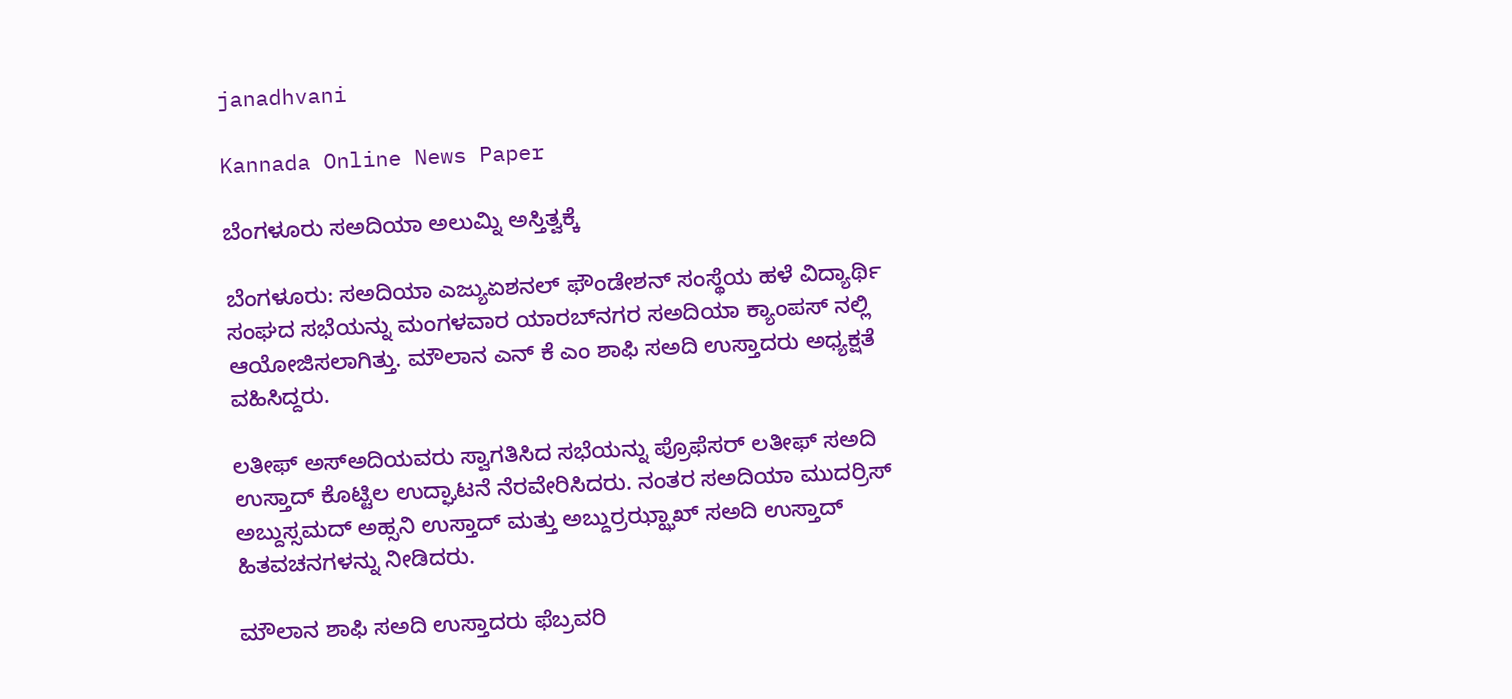janadhvani

Kannada Online News Paper

ಬೆಂಗಳೂರು ಸ‌ಅದಿಯಾ ಅಲುಮ್ನಿ ಅಸ್ತಿತ್ವಕ್ಕೆ

ಬೆಂಗಳೂರು: ಸ‌ಅದಿಯಾ ಎಜ್ಯುಏಶನಲ್ ಫೌಂಡೇಶನ್ ಸಂಸ್ಥೆಯ ಹಳೆ ವಿದ್ಯಾರ್ಥಿ ಸಂಘದ ಸಭೆಯನ್ನು ಮಂಗಳವಾರ ಯಾರಬ್‌ನಗರ ಸ‌ಅದಿಯಾ ಕ್ಯಾಂಪಸ್ ನಲ್ಲಿ ಆಯೋಜಿಸಲಾಗಿತ್ತು. ಮೌಲಾನ ಎನ್ ಕೆ ಎಂ ಶಾಫಿ ಸಅದಿ ಉಸ್ತಾದರು ಅಧ್ಯಕ್ಷತೆ ವಹಿಸಿದ್ದರು.

ಲತೀಫ್ ಅಸ್‌ಅದಿಯವರು ಸ್ವಾಗತಿಸಿದ ಸಭೆಯನ್ನು ಪ್ರೊಫೆಸರ್ ಲತೀಫ್ ‌ಸ‌ಅದಿ ಉಸ್ತಾದ್ ಕೊಟ್ಟಿಲ ಉದ್ಘಾಟನೆ ನೆರವೇರಿಸಿದರು. ನಂತರ ಸ‌ಅದಿಯಾ ಮುದರ್ರಿಸ್ ಅಬ್ದುಸ್ಸಮದ್ ಅಹ್ಸನಿ ಉಸ್ತಾದ್ ಮತ್ತು ಅಬ್ದುರ್ರಝ್ಝಾಖ್ ಸ‌ಅದಿ ಉಸ್ತಾದ್ ಹಿತವಚನಗಳನ್ನು ನೀಡಿದರು.

ಮೌಲಾನ ಶಾಫಿ ಸಅದಿ ಉಸ್ತಾದರು ಫೆಬ್ರವರಿ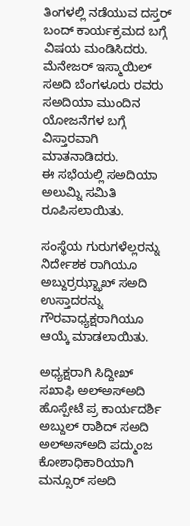ತಿಂಗಳಲ್ಲಿ ನಡೆಯುವ ದಸ್ತರ್ ಬಂದ್ ಕಾರ್ಯಕ್ರಮದ ಬಗ್ಗೆ ವಿಷಯ ಮಂಡಿಸಿದರು. ಮೆನೇಜರ್ ಇಸ್ಮಾಯಿಲ್ ಸ‌ಅದಿ ಬೆಂಗಳೂರು ರವರು ಸ‌ಅದಿಯಾ ಮುಂದಿನ ಯೋಜನೆಗಳ ಬಗ್ಗೆ ವಿಸ್ತಾರವಾಗಿ ಮಾತನಾಡಿದರು.
ಈ ಸಭೆಯಲ್ಲಿ ಸ‌ಅದಿಯಾ ಅಲುಮ್ನಿ ಸಮಿತಿ ರೂಪಿಸಲಾಯಿತು.

ಸಂಸ್ಥೆಯ ಗುರುಗಳೆಲ್ಲರನ್ನು ನಿರ್ದೇಶಕ ರಾಗಿಯೂ ಅಬ್ದುರ್ರಝ್ಝಾಖ್ ಸ‌ಅದಿ ಉಸ್ತಾದರನ್ನು ಗೌರವಾಧ್ಯಕ್ಷರಾಗಿಯೂ ಆಯ್ಕೆ ಮಾಡಲಾಯಿತು.

ಅಧ್ಯಕ್ಷರಾಗಿ ಸಿದ್ದೀಖ್ ಸ‌ಖಾಫಿ ಅಲ್‌ಅಸ್ಅದಿ ಹೊಸ್ಪೇಟೆ ಪ್ರ ಕಾರ್ಯದರ್ಶಿ ಅಬ್ದುಲ್ ರಾಶಿದ್ ಸ‌ಅದಿ ಅಲ್‌ಅಸ್ಅದಿ ಪದ್ಮುಂಜ ಕೋಶಾಧಿಕಾರಿಯಾಗಿ ಮನ್ಸೂರ್ ಸ‌ಅದಿ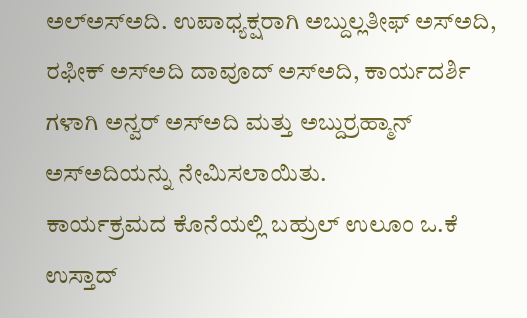ಅಲ್‌ಅಸ್ಅದಿ. ಉಪಾಧ್ಯಕ್ಷರಾಗಿ ಅಬ್ದುಲ್ಲತೀಫ್ ಅಸ್ಅದಿ, ರಫೀಕ್ ಅಸ್‌ಅದಿ ದಾವೂದ್ ಅಸ್‌ಅದಿ, ಕಾರ್ಯದರ್ಶಿ ಗಳಾಗಿ ಅನ್ವರ್ ಅಸ್ಅದಿ ಮತ್ತು ಅಬ್ದುರ್ರಹ್ಮಾನ್ ಅಸ್‌ಅದಿಯನ್ನು ನೇಮಿಸಲಾಯಿತು.
ಕಾರ್ಯಕ್ರಮದ ಕೊನೆಯಲ್ಲಿ ಬಹ್ರುಲ್ ಉಲೂಂ ಒ.ಕೆ ಉಸ್ತಾದ್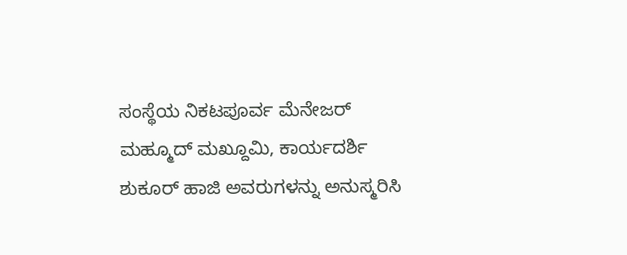ಸಂಸ್ಥೆಯ ನಿಕಟಪೂರ್ವ ಮೆನೇಜರ್ ಮಹ್ಮೂದ್ ಮಖ್ದೂಮಿ, ಕಾರ್ಯದರ್ಶಿ ಶುಕೂರ್ ಹಾಜಿ ಅವರುಗಳನ್ನು ಅನುಸ್ಮರಿಸಿ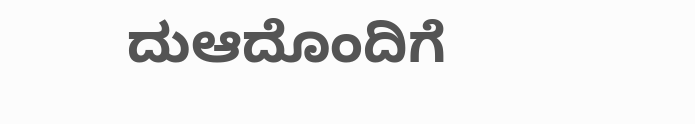ದುಆದೊಂದಿಗೆ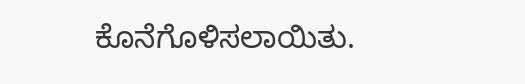ಕೊನೆಗೊಳಿಸಲಾಯಿತು.